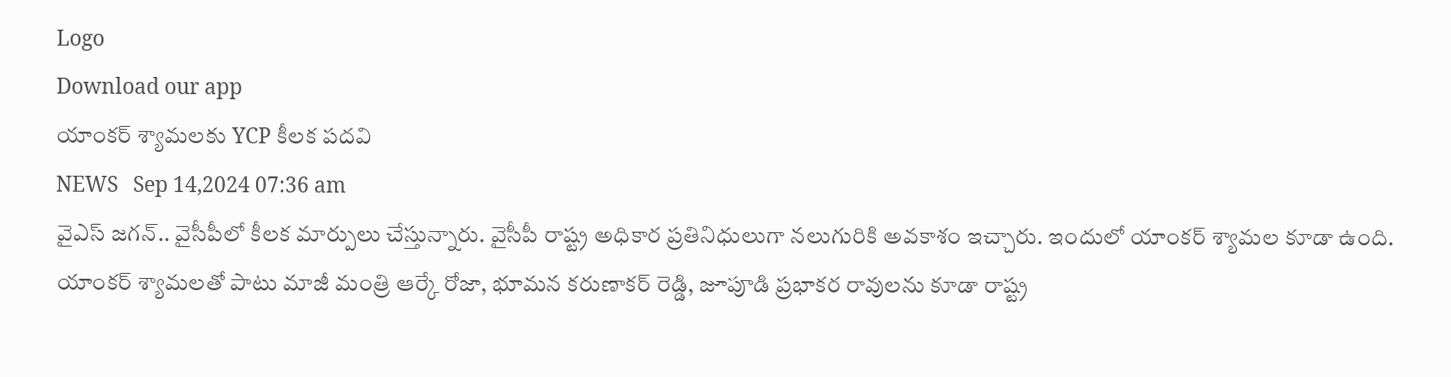Logo
Download our app
యాంకర్‌ శ్యామలకు YCP కీలక పదవి
NEWS   Sep 14,2024 07:36 am
వైఎస్‌ జగన్‌.. వైసీపీలో కీలక మార్పులు చేస్తున్నారు. వైసీపీ రాష్ట్ర అధికార ప్రతినిధులుగా నలుగురికి అవకాశం ఇచ్చారు. ఇందులో యాంకర్ శ్యామల కూడా ఉంది. యాంకర్‌ శ్యామలతో పాటు మాజీ మంత్రి ఆర్కే రోజా, భూమన కరుణాకర్‌ రెడ్డి, జూపూడి ప్రభాకర రావులను కూడా రాష్ట్ర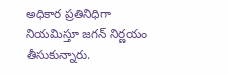అధికార ప్రతినిధిగా నియమిస్తూ జగన్ నిర్ణయం తీసుకున్నారు.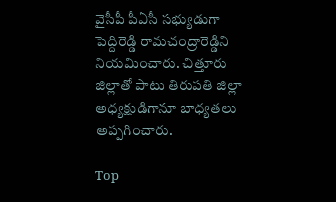వైసీపీ పీఏసీ సభ్యుడుగా పెద్దిరెడ్డి రామచంద్రారెడ్డిని నియమించారు. చిత్తూరు జిల్లాతో పాటు తిరుపతి జిల్లా అధ్యక్షుడిగానూ బాధ్యతలు అప్పగించారు.

Top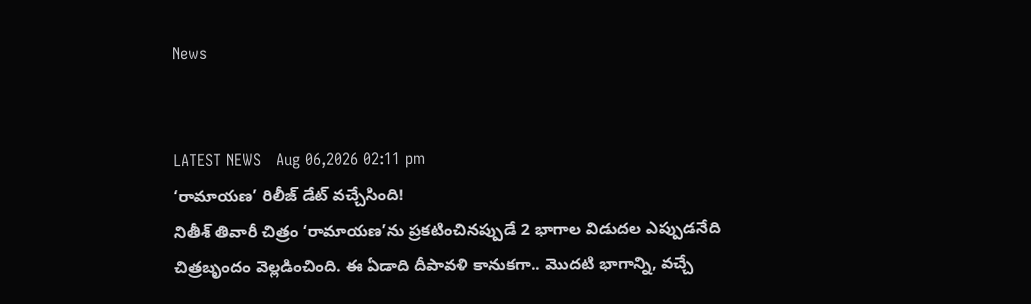News


LATEST NEWS   Aug 06,2026 02:11 pm
‘రామాయణ’ రిలీజ్ డేట్ వచ్చేసింది!
నితీశ్‌ తివారీ చిత్రం ‘రామాయణ’ను ప్రకటించినప్పుడే 2 భాగాల విడుదల ఎప్పుడనేది చిత్రబృందం వెల్లడించింది. ఈ ఏడాది దీపావళి కానుకగా.. మొదటి భాగాన్ని, వచ్చే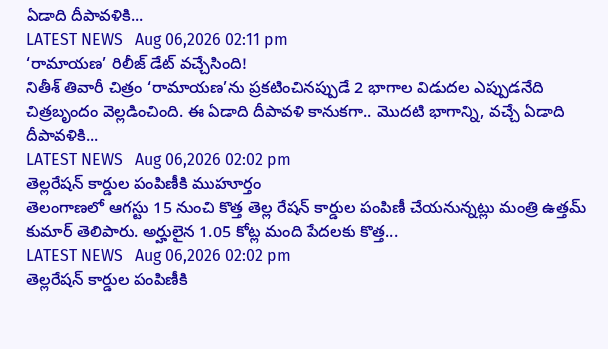ఏడాది దీపావళికి...
LATEST NEWS   Aug 06,2026 02:11 pm
‘రామాయణ’ రిలీజ్ డేట్ వచ్చేసింది!
నితీశ్‌ తివారీ చిత్రం ‘రామాయణ’ను ప్రకటించినప్పుడే 2 భాగాల విడుదల ఎప్పుడనేది చిత్రబృందం వెల్లడించింది. ఈ ఏడాది దీపావళి కానుకగా.. మొదటి భాగాన్ని, వచ్చే ఏడాది దీపావళికి...
LATEST NEWS   Aug 06,2026 02:02 pm
తెల్లరేషన్‌ కార్డుల పంపిణీకి ముహూర్తం
తెలంగాణలో ఆగస్టు 15 నుంచి కొత్త తెల్ల రేషన్‌ కార్డుల పంపిణీ చేయనున్నట్లు మంత్రి ఉత్తమ్ కుమార్‌ తెలిపారు. అర్హులైన 1.05 కోట్ల మంది పేదలకు కొత్త...
LATEST NEWS   Aug 06,2026 02:02 pm
తెల్లరేషన్‌ కార్డుల పంపిణీకి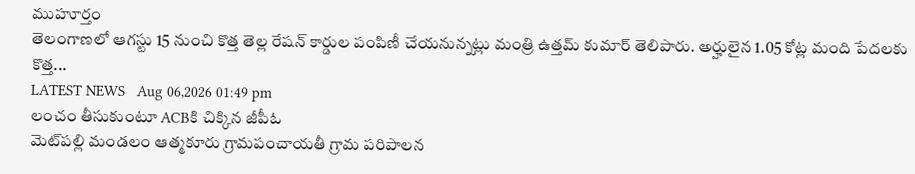ముహూర్తం
తెలంగాణలో ఆగస్టు 15 నుంచి కొత్త తెల్ల రేషన్‌ కార్డుల పంపిణీ చేయనున్నట్లు మంత్రి ఉత్తమ్ కుమార్‌ తెలిపారు. అర్హులైన 1.05 కోట్ల మంది పేదలకు కొత్త...
LATEST NEWS   Aug 06,2026 01:49 pm
లంచం తీసుకుంటూ ACBకి చిక్కిన జీపీఓ
మెట్‌పల్లి మండలం ఆత్మకూరు గ్రామపంచాయతీ గ్రామ పరిపాలన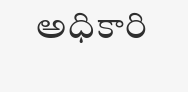అధికారి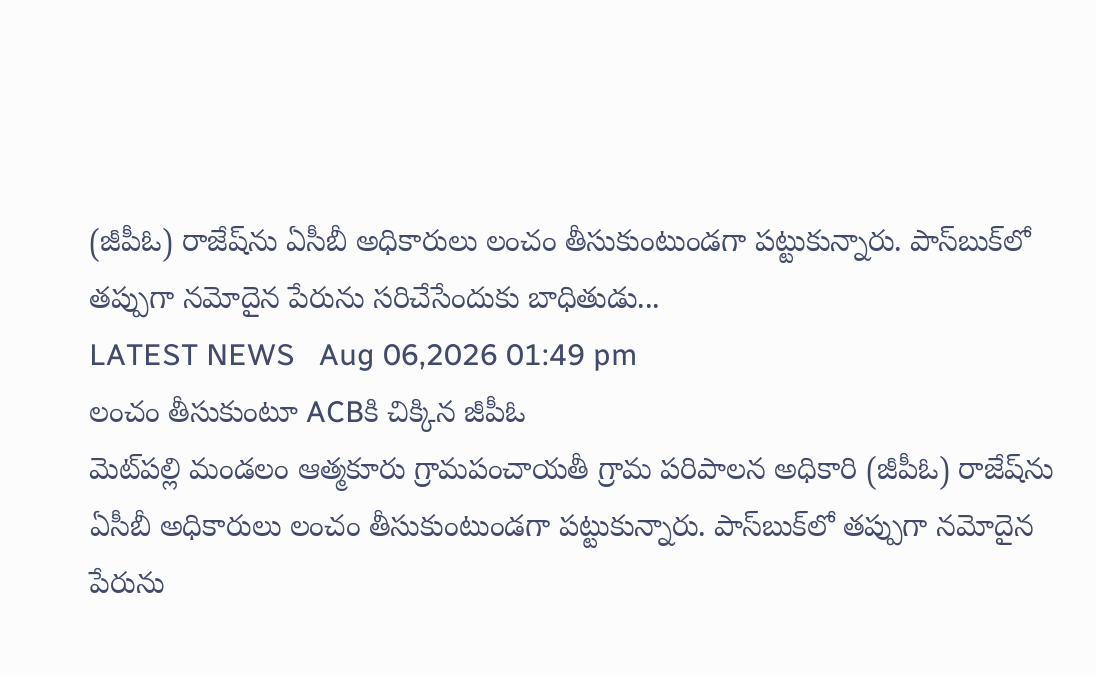(జీపీఓ) రాజేష్‌ను ఏసీబీ అధికారులు లంచం తీసుకుంటుండగా పట్టుకున్నారు. పాస్‌బుక్‌లో తప్పుగా నమోదైన పేరును సరిచేసేందుకు బాధితుడు...
LATEST NEWS   Aug 06,2026 01:49 pm
లంచం తీసుకుంటూ ACBకి చిక్కిన జీపీఓ
మెట్‌పల్లి మండలం ఆత్మకూరు గ్రామపంచాయతీ గ్రామ పరిపాలన అధికారి (జీపీఓ) రాజేష్‌ను ఏసీబీ అధికారులు లంచం తీసుకుంటుండగా పట్టుకున్నారు. పాస్‌బుక్‌లో తప్పుగా నమోదైన పేరును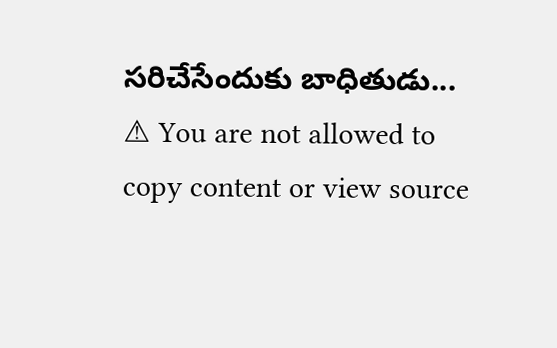సరిచేసేందుకు బాధితుడు...
⚠ You are not allowed to copy content or view source